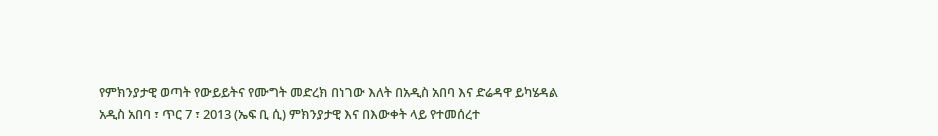የምክንያታዊ ወጣት የውይይትና የሙግት መድረክ በነገው እለት በአዲስ አበባ እና ድሬዳዋ ይካሄዳል
አዲስ አበባ ፣ ጥር 7 ፣ 2013 (ኤፍ ቢ ሲ) ምክንያታዊ እና በእውቀት ላይ የተመሰረተ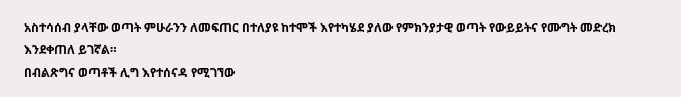አስተሳሰብ ያላቸው ወጣት ምሁራንን ለመፍጠር በተለያዩ ከተሞች እየተካሄደ ያለው የምክንያታዊ ወጣት የውይይትና የሙግት መድረክ እንደቀጠለ ይገኛል።
በብልጽግና ወጣቶች ሊግ እየተሰናዳ የሚገኘው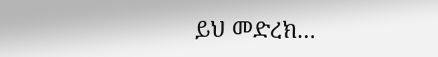ይህ መድረክ…